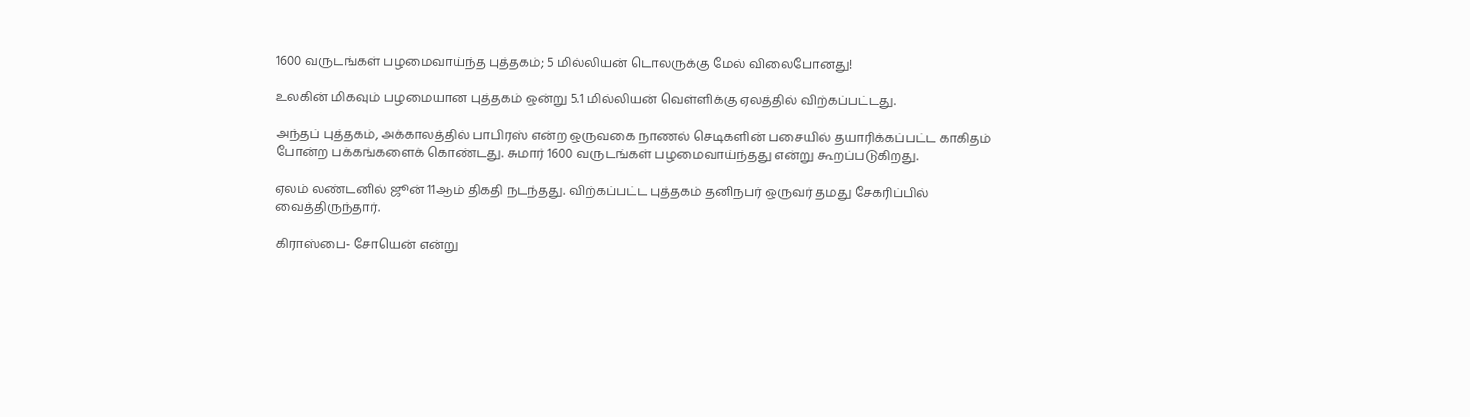1600 வருடங்கள் பழமைவாய்ந்த புத்தகம்; 5 மில்லியன் டொலருக்கு மேல் விலைபோனது!

உலகின் மிகவும் பழமையான புத்தகம் ஒன்று 5.1 மில்லியன் வெள்ளிக்கு ஏலத்தில் விற்கப்பட்டது.

அந்தப் புத்தகம், அக்காலத்தில் பாபிரஸ் என்ற ஒருவகை நாணல் செடிகளின் பசையில் தயாரிக்கப்பட்ட காகிதம் போன்ற பக்கங்களைக் கொண்டது. சுமார் 1600 வருடங்கள் பழமைவாய்ந்தது என்று கூறப்படுகிறது.

ஏலம் லண்டனில் ஜூன் 11ஆம் திகதி நடந்தது. விற்கப்பட்ட புத்தகம் தனிநபர் ஒருவர் தமது சேகரிப்பில் வைத்திருந்தார்.

கிராஸ்பை- சோயென் என்று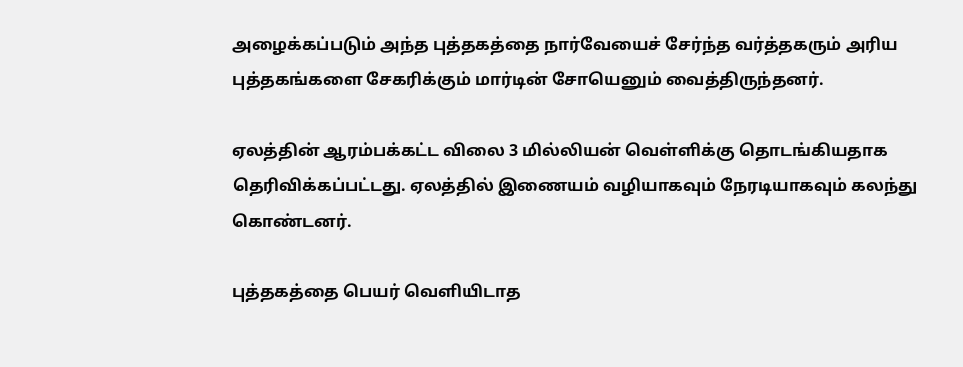அழைக்கப்படும் அந்த புத்தகத்தை நார்வேயைச் சேர்ந்த வர்த்தகரும் அரிய புத்தகங்களை சேகரிக்கும் மார்டின் சோயெனும் வைத்திருந்தனர்.

ஏலத்தின் ஆரம்பக்கட்ட விலை 3 மில்லியன் வெள்ளிக்கு தொடங்கியதாக தெரிவிக்கப்பட்டது. ஏலத்தில் இணையம் வழியாகவும் நேரடியாகவும் கலந்து கொண்டனர்.

புத்தகத்தை பெயர் வெளியிடாத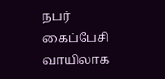நபர் கைப்பேசி வாயிலாக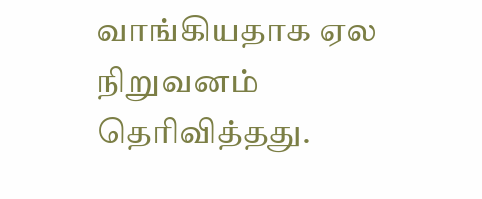வாங்கியதாக ஏல நிறுவனம் தெரிவித்தது.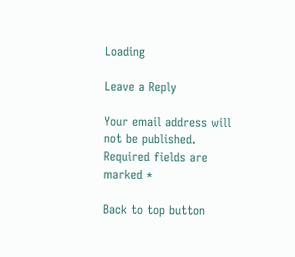Loading

Leave a Reply

Your email address will not be published. Required fields are marked *

Back to top button